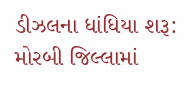ડીઝલના ધાંધિયા શરૂ: મોરબી જિલ્લામાં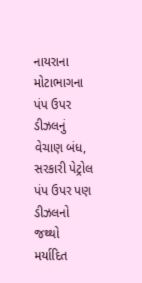નાયરાના મોટાભાગના પંપ ઉપર ડીઝલનું વેચાણ બંધ, સરકારી પેટ્રોલ પંપ ઉપર પણ ડીઝલનો જથ્થો મર્યાદિત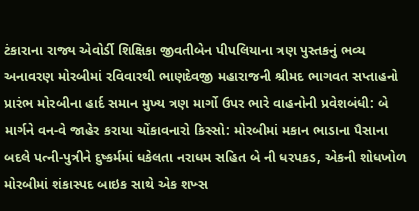ટંકારાના રાજ્ય એવોર્ડી શિક્ષિકા જીવતીબેન પીપલિયાના ત્રણ પુસ્તકનું ભવ્ય અનાવરણ મોરબીમાં રવિવારથી ભાણદેવજી મહારાજની શ્રીમદ ભાગવત સપ્તાહનો પ્રારંભ મોરબીના હાર્દ સમાન મુખ્ય ત્રણ માર્ગો ઉપર ભારે વાહનોની પ્રવેશબંધી: બે માર્ગને વન-વે જાહેર કરાયા ચોંકાવનારો કિસ્સો: મોરબીમાં મકાન ભાડાના પૈસાના બદલે પત્ની-પુત્રીને દુષ્કર્મમાં ધકેલતા નરાધમ સહિત બે ની ધરપકડ, એકની શોધખોળ મોરબીમાં શંકાસ્પદ બાઇક સાથે એક શખ્સ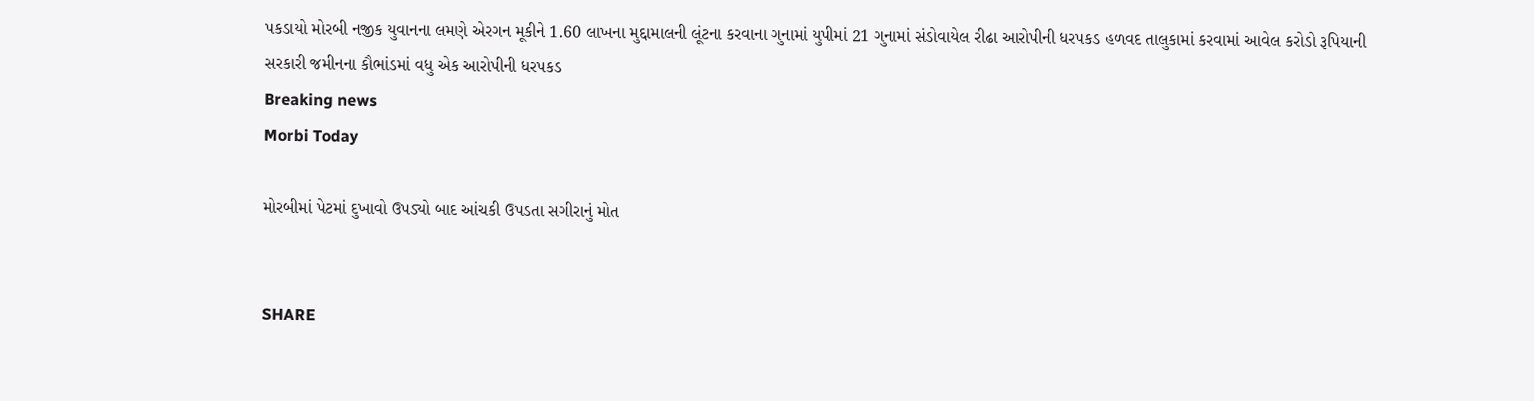પકડાયો મોરબી નજીક યુવાનના લમણે એરગન મૂકીને 1.60 લાખના મુદ્દામાલની લૂંટના કરવાના ગુનામાં યુપીમાં 21 ગુનામાં સંડોવાયેલ રીઢા આરોપીની ધરપકડ હળવદ તાલુકામાં કરવામાં આવેલ કરોડો રૂપિયાની સરકારી જમીનના કૌભાંડમાં વધુ એક આરોપીની ધરપકડ
Breaking news
Morbi Today

મોરબીમાં પેટમાં દુખાવો ઉપડ્યો બાદ આંચકી ઉપડતા સગીરાનું મોત


SHARE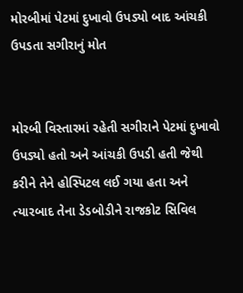મોરબીમાં પેટમાં દુખાવો ઉપડ્યો બાદ આંચકી ઉપડતા સગીરાનું મોત


મોરબી વિસ્તારમાં રહેતી સગીરાને પેટમાં દુખાવો ઉપડ્યો હતો અને આંચકી ઉપડી હતી જેથી કરીને તેને હોસ્પિટલ લઈ ગયા હતા અને ત્યારબાદ તેના ડેડબોડીને રાજકોટ સિવિલ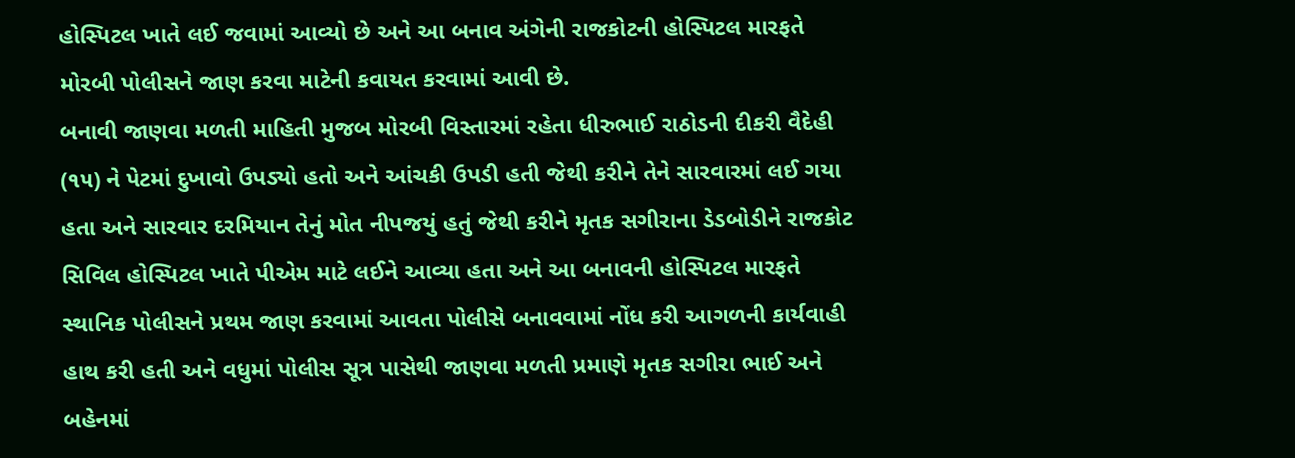હોસ્પિટલ ખાતે લઈ જવામાં આવ્યો છે અને આ બનાવ અંગેની રાજકોટની હોસ્પિટલ મારફતે મોરબી પોલીસને જાણ કરવા માટેની કવાયત કરવામાં આવી છે.
બનાવી જાણવા મળતી માહિતી મુજબ મોરબી વિસ્તારમાં રહેતા ધીરુભાઈ રાઠોડની દીકરી વૈદેહી (૧૫) ને પેટમાં દુખાવો ઉપડ્યો હતો અને આંચકી ઉપડી હતી જેથી કરીને તેને સારવારમાં લઈ ગયા હતા અને સારવાર દરમિયાન તેનું મોત નીપજયું હતું જેથી કરીને મૃતક સગીરાના ડેડબોડીને રાજકોટ સિવિલ હોસ્પિટલ ખાતે પીએમ માટે લઈને આવ્યા હતા અને આ બનાવની હોસ્પિટલ મારફતે સ્થાનિક પોલીસને પ્રથમ જાણ કરવામાં આવતા પોલીસે બનાવવામાં નોંધ કરી આગળની કાર્યવાહી હાથ કરી હતી અને વધુમાં પોલીસ સૂત્ર પાસેથી જાણવા મળતી પ્રમાણે મૃતક સગીરા ભાઈ અને બહેનમાં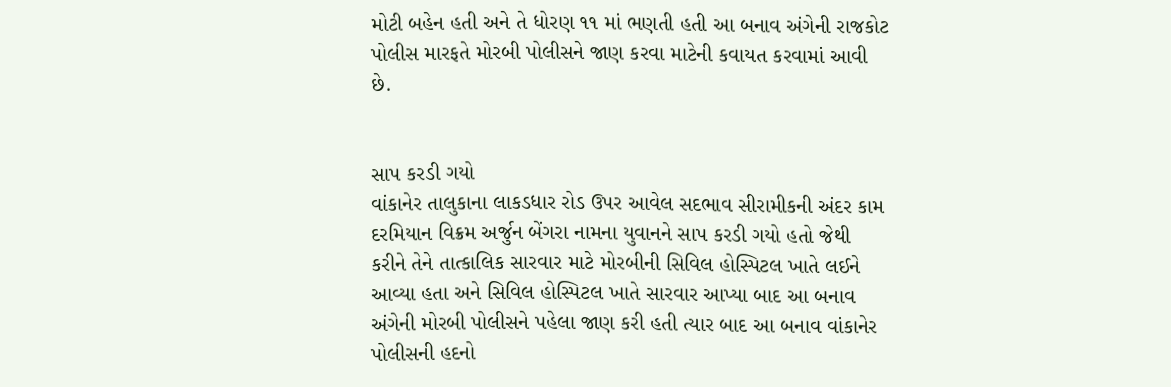મોટી બહેન હતી અને તે ધોરણ ૧૧ માં ભણતી હતી આ બનાવ અંગેની રાજકોટ પોલીસ મારફતે મોરબી પોલીસને જાણ કરવા માટેની કવાયત કરવામાં આવી છે.


સાપ કરડી ગયો
વાંકાનેર તાલુકાના લાકડધાર રોડ ઉપર આવેલ સદભાવ સીરામીકની અંદર કામ દરમિયાન વિક્રમ અર્જુન બેંગરા નામના યુવાનને સાપ કરડી ગયો હતો જેથી કરીને તેને તાત્કાલિક સારવાર માટે મોરબીની સિવિલ હોસ્પિટલ ખાતે લઈને આવ્યા હતા અને સિવિલ હોસ્પિટલ ખાતે સારવાર આપ્યા બાદ આ બનાવ અંગેની મોરબી પોલીસને પહેલા જાણ કરી હતી ત્યાર બાદ આ બનાવ વાંકાનેર પોલીસની હદનો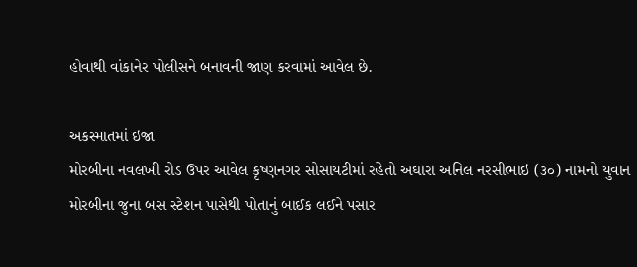હોવાથી વાંકાનેર પોલીસને બનાવની જાણ કરવામાં આવેલ છે.

અકસ્માતમાં ઇજા
મોરબીના નવલખી રોડ ઉપર આવેલ કૃષ્ણનગર સોસાયટીમાં રહેતો અઘારા અનિલ નરસીભાઇ (૩૦) નામનો યુવાન મોરબીના જુના બસ સ્ટેશન પાસેથી પોતાનું બાઈક લઈને પસાર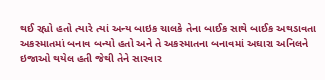થઈ રહ્યો હતો ત્યારે ત્યાં અન્ય બાઇક ચાલકે તેના બાઈક સાથે બાઈક અથડાવતા અકસ્માતમાં બનાવ બન્યો હતો અને તે અકસ્માતના બનાવમાં અઘારા અનિલને ઇજાઓ થયેલ હતી જેથી તેને સારવાર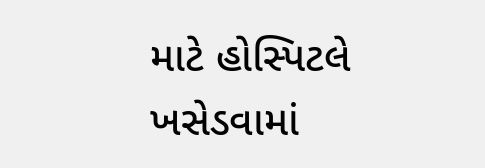માટે હોસ્પિટલે ખસેડવામાં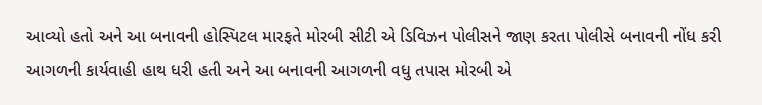આવ્યો હતો અને આ બનાવની હોસ્પિટલ મારફતે મોરબી સીટી એ ડિવિઝન પોલીસને જાણ કરતા પોલીસે બનાવની નોંધ કરી આગળની કાર્યવાહી હાથ ધરી હતી અને આ બનાવની આગળની વધુ તપાસ મોરબી એ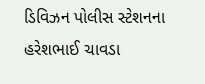ડિવિઝન પોલીસ સ્ટેશનના હરેશભાઈ ચાવડા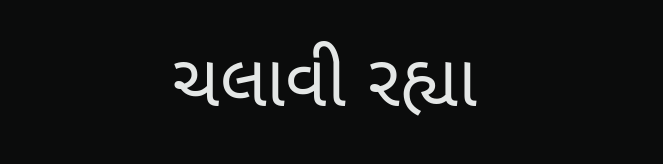ચલાવી રહ્યા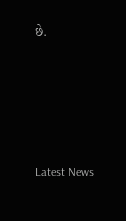છે.






Latest News